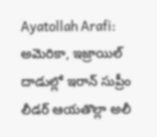Ayatollah Arafi: అమెరికా, ఇజ్రాయిల్ దాడుల్లో ఇరాన్ సుప్రీం లీడర్ ఆయతొల్లా అలీ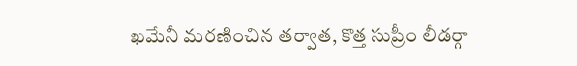ఖమేనీ మరణించిన తర్వాత, కొత్త సుప్రీం లీడర్గా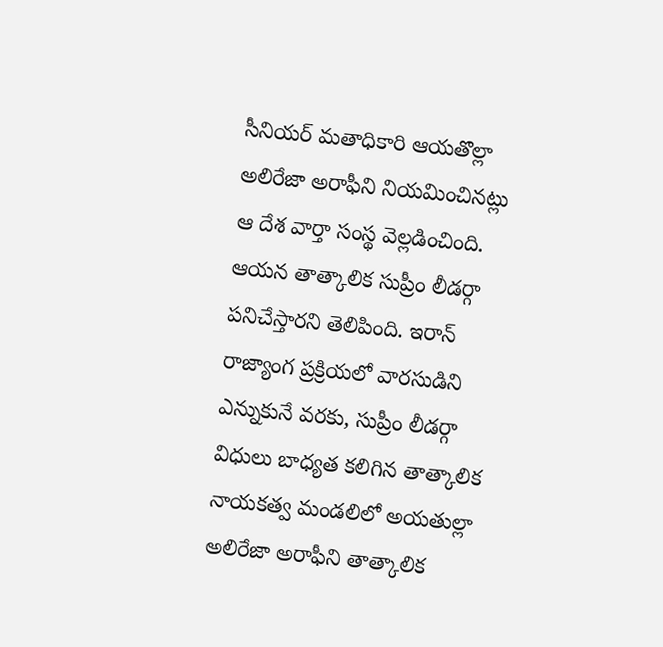సీనియర్ మతాధికారి ఆయతొల్లా అలిరేజా అరాఫీని నియమించినట్లు ఆ దేశ వార్తా సంస్థ వెల్లడించింది. ఆయన తాత్కాలిక సుప్రీం లీడర్గా పనిచేస్తారని తెలిపింది. ఇరాన్ రాజ్యాంగ ప్రక్రియలో వారసుడిని ఎన్నుకునే వరకు, సుప్రీం లీడర్గా విధులు బాధ్యత కలిగిన తాత్కాలిక నాయకత్వ మండలిలో అయతుల్లా అలిరేజా అరాఫీని తాత్కాలిక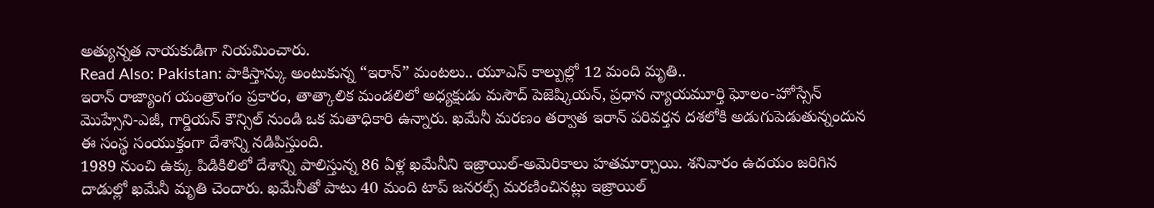అత్యున్నత నాయకుడిగా నియమించారు.
Read Also: Pakistan: పాకిస్తాన్కు అంటుకున్న “ఇరాన్” మంటలు.. యూఎస్ కాల్పుల్లో 12 మంది మృతి..
ఇరాన్ రాజ్యాంగ యంత్రాంగం ప్రకారం, తాత్కాలిక మండలిలో అధ్యక్షుడు మసౌద్ పెజెష్కియన్, ప్రధాన న్యాయమూర్తి ఘోలం-హోస్సేన్ మొహ్సేని-ఎజీ, గార్డియన్ కౌన్సిల్ నుండి ఒక మతాధికారి ఉన్నారు. ఖమేనీ మరణం తర్వాత ఇరాన్ పరివర్తన దశలోకి అడుగుపెడుతున్నందున ఈ సంస్థ సంయుక్తంగా దేశాన్ని నడిపిస్తుంది.
1989 నుంచి ఉక్కు పిడికిలిలో దేశాన్ని పాలిస్తున్న 86 ఏళ్ల ఖమేనీని ఇజ్రాయిల్-అమెరికాలు హతమార్చాయి. శనివారం ఉదయం జరిగిన దాడుల్లో ఖమేనీ మృతి చెందారు. ఖమేనీతో పాటు 40 మంది టాప్ జనరల్స్ మరణించినట్లు ఇజ్రాయిల్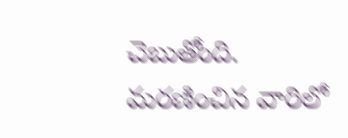చెబుతోంది. మరణించిన వారిలో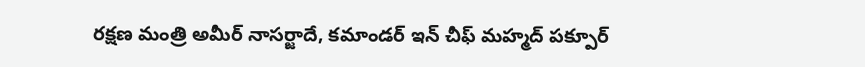రక్షణ మంత్రి అమీర్ నాసర్జాదే, కమాండర్ ఇన్ చీఫ్ మహ్మద్ పక్పూర్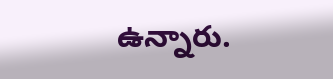ఉన్నారు.